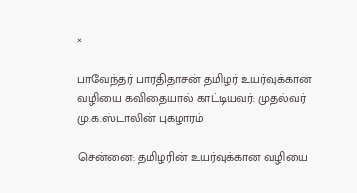×

பாவேந்தர் பாரதிதாசன் தமிழர் உயர்வுக்கான வழியை கவிதையால் காட்டியவர்: முதல்வர் மு.க.ஸ்டாலின் புகழாரம்

சென்னை: தமிழரின் உயர்வுக்கான வழியை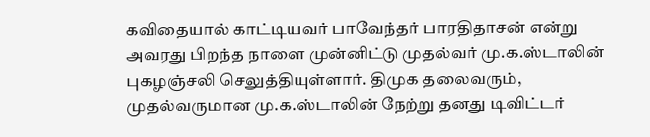கவிதையால் காட்டியவர் பாவேந்தர் பாரதிதாசன் என்று அவரது பிறந்த நாளை முன்னிட்டு முதல்வர் மு.க.ஸ்டாலின் புகழஞ்சலி செலுத்தியுள்ளார். திமுக தலைவரும், முதல்வருமான மு.க.ஸ்டாலின் நேற்று தனது டிவிட்டர்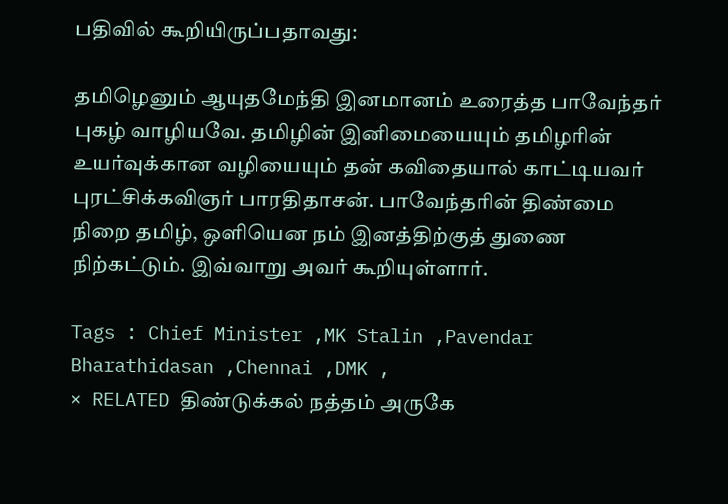பதிவில் கூறியிருப்பதாவது:

தமிழெனும் ஆயுதமேந்தி இனமானம் உரைத்த பாவேந்தர் புகழ் வாழியவே. தமிழின் இனிமையையும் தமிழரின் உயர்வுக்கான வழியையும் தன் கவிதையால் காட்டியவர் புரட்சிக்கவிஞர் பாரதிதாசன். பாவேந்தரின் திண்மை நிறை தமிழ், ஒளியென நம் இனத்திற்குத் துணை நிற்கட்டும். இவ்வாறு அவர் கூறியுள்ளார்.

Tags : Chief Minister ,MK Stalin ,Pavendar Bharathidasan ,Chennai ,DMK ,
× RELATED திண்டுக்கல் நத்தம் அருகே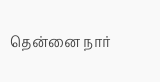தென்னை நார்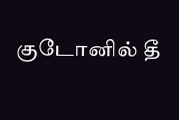குடோனில் தீ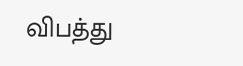விபத்து